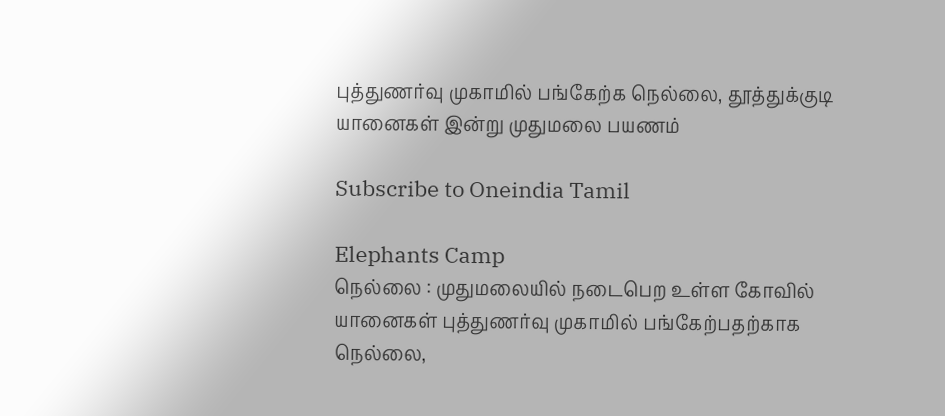புத்துணர்வு முகாமில் பங்கேற்க நெல்லை, தூத்துக்குடி யானைகள் இன்று முதுமலை பயணம்

Subscribe to Oneindia Tamil

Elephants Camp
நெல்லை : முதுமலையில் நடைபெற உள்ள கோவில் யானைகள் புத்துணர்வு முகாமில் பங்கேற்பதற்காக நெல்லை,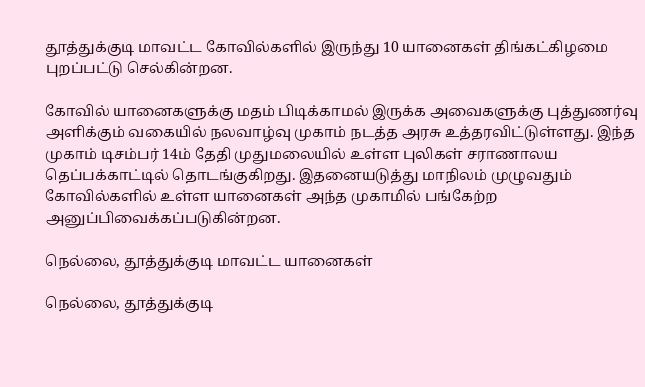தூத்துக்குடி மாவட்ட கோவில்களில் இருந்து 10 யானைகள் திங்கட்கிழமை புறப்பட்டு செல்கின்றன.

கோவில் யானைகளுக்கு மதம் பிடிக்காமல் இருக்க அவைகளுக்கு புத்துணர்வு அளிக்கும் வகையில் நலவாழ்வு முகாம் நடத்த அரசு உத்தரவிட்டுள்ளது. இந்த முகாம் டிசம்பர் 14ம் தேதி முதுமலையில் உள்ள புலிகள் சராணாலய தெப்பக்காட்டில் தொடங்குகிறது. இதனையடுத்து மாநிலம் முழுவதும் கோவில்களில் உள்ள யானைகள் அந்த முகாமில் பங்கேற்ற அனுப்பிவைக்கப்படுகின்றன.

நெல்லை, தூத்துக்குடி மாவட்ட யானைகள்

நெல்லை, தூத்துக்குடி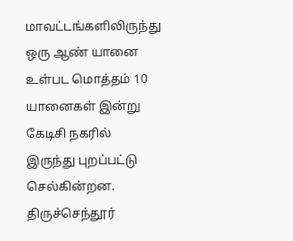மாவட்டங்களிலிருந்து ஒரு ஆண் யானை உள்பட மொத்தம் 10 யானைகள் இன்று கேடிசி நகரில் இருந்து புறப்பட்டு செல்கின்றன. திருச்செந்தூர்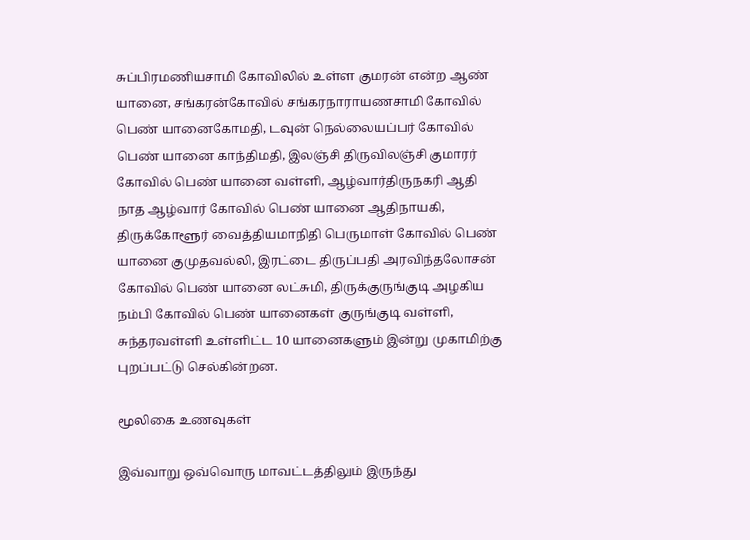சுப்பிரமணியசாமி கோவிலில் உள்ள குமரன் என்ற ஆண் யானை, சங்கரன்கோவில் சங்கரநாராயணசாமி கோவில் பெண் யானைகோமதி, டவுன் நெல்லையப்பர் கோவில் பெண் யானை காந்திமதி, இலஞ்சி திருவிலஞ்சி குமாரர் கோவில் பெண் யானை வள்ளி, ஆழ்வார்திருநகரி ஆதி நாத ஆழ்வார் கோவில் பெண் யானை ஆதிநாயகி, திருக்கோளூர் வைத்தியமாநிதி பெருமாள் கோவில் பெண் யானை குமுதவல்லி, இரட்டை திருப்பதி அரவிந்தலோசன் கோவில் பெண் யானை லட்சுமி, திருக்குருங்குடி அழகிய நம்பி கோவில் பெண் யானைகள் குருங்குடி வள்ளி, சுந்தரவள்ளி உள்ளிட்ட 10 யானைகளும் இன்று முகாமிற்கு புறப்பட்டு செல்கின்றன.

மூலிகை உணவுகள்

இவ்வாறு ஒவ்வொரு மாவட்டத்திலும் இருந்து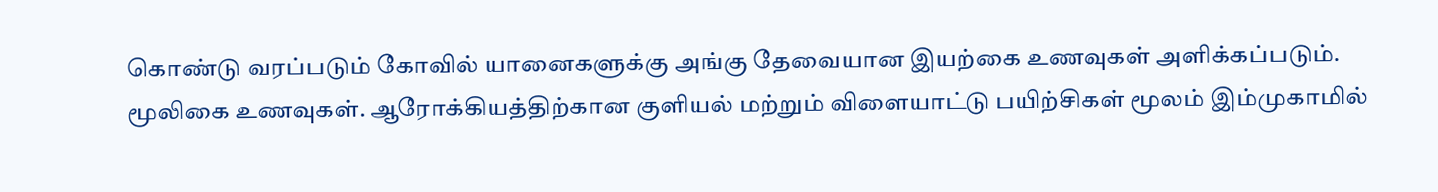கொண்டு வரப்படும் கோவில் யானைகளுக்கு அங்கு தேவையான இயற்கை உணவுகள் அளிக்கப்படும். மூலிகை உணவுகள். ஆரோக்கியத்திற்கான குளியல் மற்றும் விளையாட்டு பயிற்சிகள் மூலம் இம்முகாமில்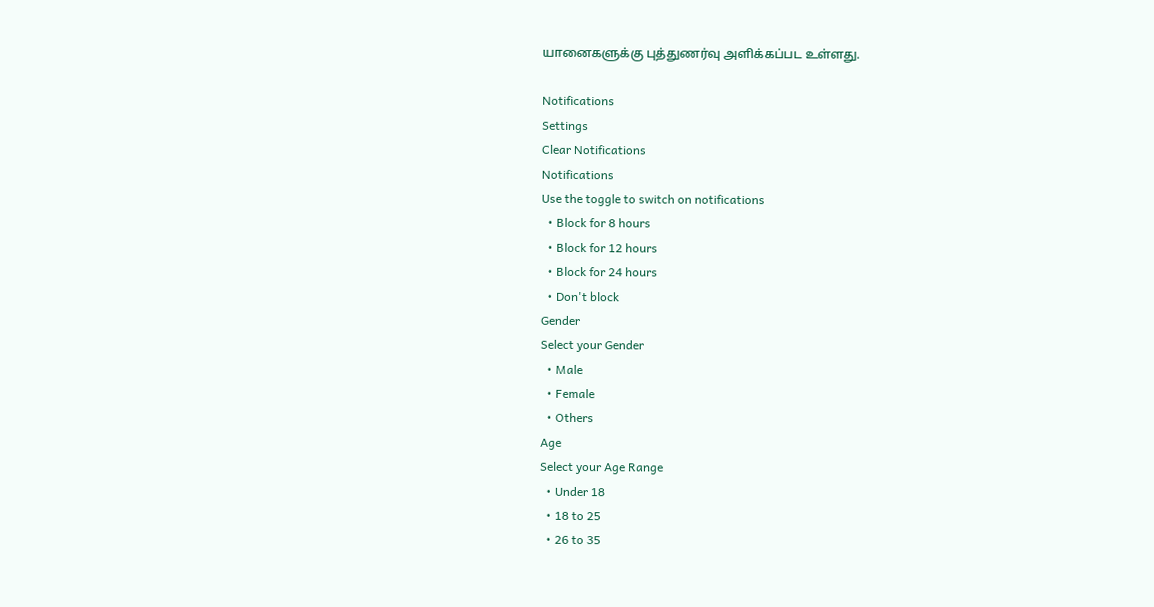யானைகளுக்கு புத்துணர்வு அளிக்கப்பட உள்ளது.

Notifications
Settings
Clear Notifications
Notifications
Use the toggle to switch on notifications
  • Block for 8 hours
  • Block for 12 hours
  • Block for 24 hours
  • Don't block
Gender
Select your Gender
  • Male
  • Female
  • Others
Age
Select your Age Range
  • Under 18
  • 18 to 25
  • 26 to 35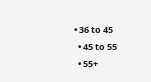• 36 to 45
  • 45 to 55
  • 55+